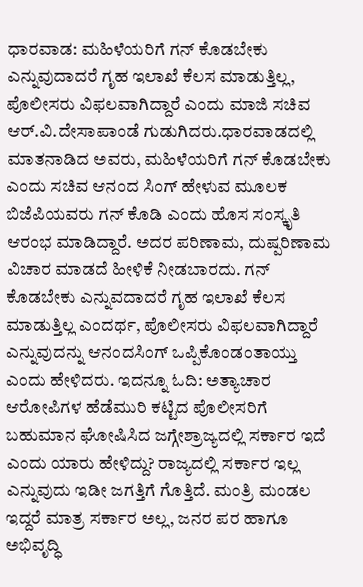ಧಾರವಾಡ: ಮಹಿಳೆಯರಿಗೆ ಗನ್ ಕೊಡಬೇಕು ಎನ್ನುವುದಾದರೆ ಗೃಹ ಇಲಾಖೆ ಕೆಲಸ ಮಾಡುತ್ತಿಲ್ಲ, ಪೊಲೀಸರು ವಿಫಲವಾಗಿದ್ದಾರೆ ಎಂದು ಮಾಜಿ ಸಚಿವ ಆರ್.ವಿ.ದೇಸಾಪಾಂಡೆ ಗುಡುಗಿದರು.ಧಾರವಾಡದಲ್ಲಿ ಮಾತನಾಡಿದ ಅವರು, ಮಹಿಳೆಯರಿಗೆ ಗನ್ ಕೊಡಬೇಕು ಎಂದು ಸಚಿವ ಆನಂದ ಸಿಂಗ್ ಹೇಳುವ ಮೂಲಕ ಬಿಜೆಪಿಯವರು ಗನ್ ಕೊಡಿ ಎಂದು ಹೊಸ ಸಂಸ್ಕೃತಿ ಆರಂಭ ಮಾಡಿದ್ದಾರೆ. ಅದರ ಪರಿಣಾಮ, ದುಷ್ಪರಿಣಾಮ ವಿಚಾರ ಮಾಡದೆ ಹೀಳಿಕೆ ನೀಡಬಾರದು. ಗನ್ ಕೊಡಬೇಕು ಎನ್ನುವದಾದರೆ ಗೃಹ ಇಲಾಖೆ ಕೆಲಸ ಮಾಡುತ್ತಿಲ್ಲ ಎಂದರ್ಥ, ಪೊಲೀಸರು ವಿಫಲವಾಗಿದ್ದಾರೆ ಎನ್ನುವುದನ್ನು ಆನಂದಸಿಂಗ್ ಒಪ್ಪಿಕೊಂಡಂತಾಯ್ತು ಎಂದು ಹೇಳಿದರು. ಇದನ್ನೂ ಓದಿ: ಅತ್ಯಾಚಾರ ಆರೋಪಿಗಳ ಹೆಡೆಮುರಿ ಕಟ್ಟಿದ ಪೊಲೀಸರಿಗೆ ಬಹುಮಾನ ಘೋಷಿಸಿದ ಜಗ್ಗೇಶ್ರಾಜ್ಯದಲ್ಲಿ ಸರ್ಕಾರ ಇದೆ ಎಂದು ಯಾರು ಹೇಳಿದ್ದು? ರಾಜ್ಯದಲ್ಲಿ ಸರ್ಕಾರ ಇಲ್ಲ ಎನ್ನುವುದು ಇಡೀ ಜಗತ್ತಿಗೆ ಗೊತ್ತಿದೆ. ಮಂತ್ರಿ ಮಂಡಲ ಇದ್ದರೆ ಮಾತ್ರ ಸರ್ಕಾರ ಅಲ್ಲ, ಜನರ ಪರ ಹಾಗೂ ಅಭಿವೃದ್ಧಿ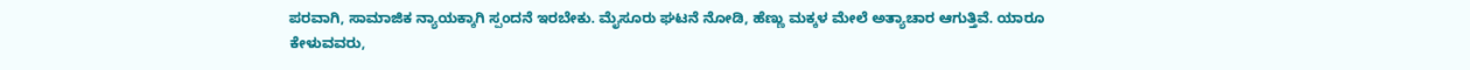ಪರವಾಗಿ, ಸಾಮಾಜಿಕ ನ್ಯಾಯಕ್ಕಾಗಿ ಸ್ಪಂದನೆ ಇರಬೇಕು. ಮೈಸೂರು ಘಟನೆ ನೋಡಿ, ಹೆಣ್ಣು ಮಕ್ಕಳ ಮೇಲೆ ಅತ್ಯಾಚಾರ ಆಗುತ್ತಿವೆ. ಯಾರೂ ಕೇಳುವವರು,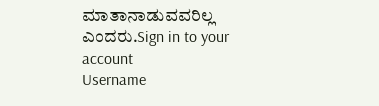ಮಾತಾನಾಡುವವರಿಲ್ಲ ಎಂದರು.Sign in to your account
Username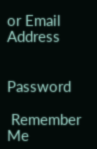or Email Address


Password

 Remember Me